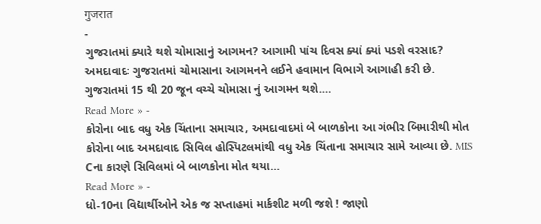गुजरात
-
ગુજરાતમાં ક્યારે થશે ચોમાસાનું આગમન? આગામી પાંચ દિવસ ક્યાં ક્યાં પડશે વરસાદ?
અમદાવાદઃ ગુજરાતમાં ચોમાસાના આગમનને લઈને હવામાન વિભાગે આગાહી કરી છે. ગુજરાતમાં 15 થી 20 જૂન વચ્ચે ચોમાસા નું આગમન થશે.…
Read More » -
કોરોના બાદ વધુ એક ચિંતાના સમાચાર, અમદાવાદમાં બે બાળકોના આ ગંભીર બિમારીથી મોત
કોરોના બાદ અમદાવાદ સિવિલ હોસ્પિટલમાંથી વધુ એક ચિંતાના સમાચાર સામે આવ્યા છે. MIS Cના કારણે સિવિલમાં બે બાળકોના મોત થયા…
Read More » -
ધો-10ના વિદ્યાર્થીઓને એક જ સપ્તાહમાં માર્કશીટ મળી જશે ! જાણો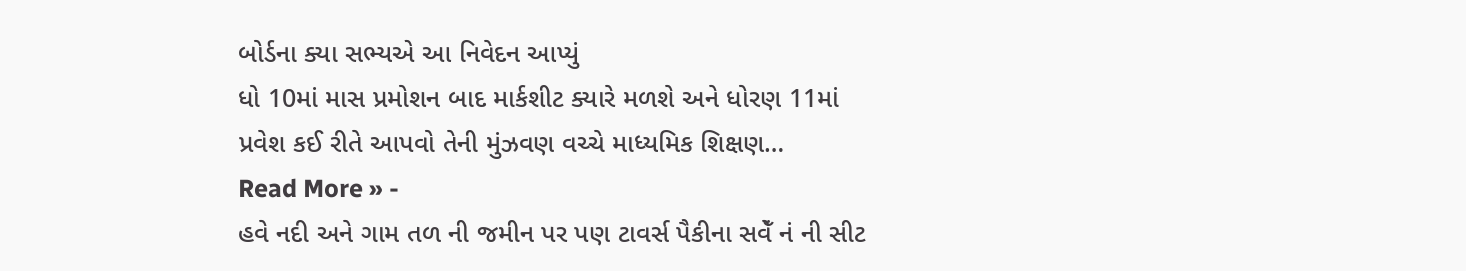બોર્ડના ક્યા સભ્યએ આ નિવેદન આપ્યું
ધો 10માં માસ પ્રમોશન બાદ માર્કશીટ ક્યારે મળશે અને ધોરણ 11માં પ્રવેશ કઈ રીતે આપવો તેની મુંઝવણ વચ્ચે માધ્યમિક શિક્ષણ…
Read More » -
હવે નદી અને ગામ તળ ની જમીન પર પણ ટાવર્સ પૈકીના સવેઁ નં ની સીટ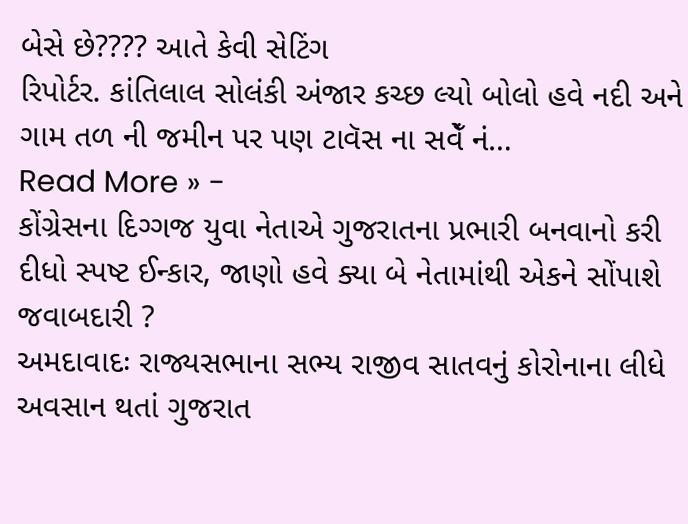બેસે છે???? આતે કેવી સેટિંગ
રિપોર્ટર. કાંતિલાલ સોલંકી અંજાર કચ્છ લ્યો બોલો હવે નદી અને ગામ તળ ની જમીન પર પણ ટાવૅસ ના સવેઁ નં…
Read More » -
કોંગ્રેસના દિગ્ગજ યુવા નેતાએ ગુજરાતના પ્રભારી બનવાનો કરી દીધો સ્પષ્ટ ઈન્કાર, જાણો હવે ક્યા બે નેતામાંથી એકને સોંપાશે જવાબદારી ?
અમદાવાદઃ રાજ્યસભાના સભ્ય રાજીવ સાતવનું કોરોનાના લીધે અવસાન થતાં ગુજરાત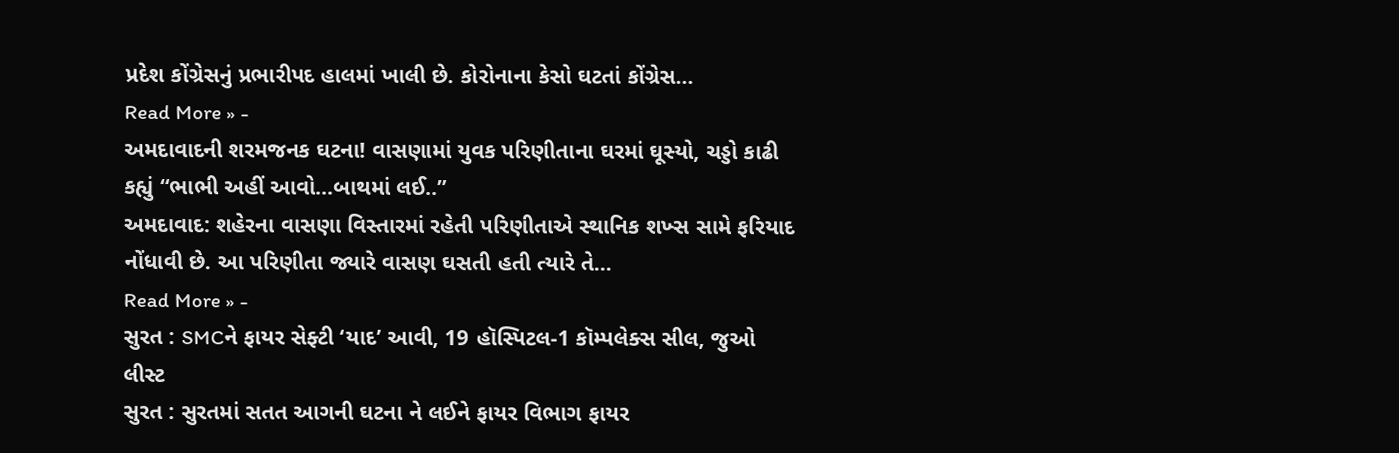પ્રદેશ કોંગ્રેસનું પ્રભારીપદ હાલમાં ખાલી છે. કોરોનાના કેસો ઘટતાં કોંગ્રેસ…
Read More » -
અમદાવાદની શરમજનક ઘટના! વાસણામાં યુવક પરિણીતાના ઘરમાં ઘૂસ્યો, ચડ્ડો કાઢી કહ્યું “ભાભી અહીં આવો…બાથમાં લઈ..”
અમદાવાદ: શહેરના વાસણા વિસ્તારમાં રહેતી પરિણીતાએ સ્થાનિક શખ્સ સામે ફરિયાદ નોંધાવી છે. આ પરિણીતા જ્યારે વાસણ ઘસતી હતી ત્યારે તે…
Read More » -
સુરત : SMCને ફાયર સેફ્ટી ‘યાદ’ આવી, 19 હૉસ્પિટલ-1 કૉમ્પલેક્સ સીલ, જુઓ લીસ્ટ
સુરત : સુરતમાં સતત આગની ઘટના ને લઈને ફાયર વિભાગ ફાયર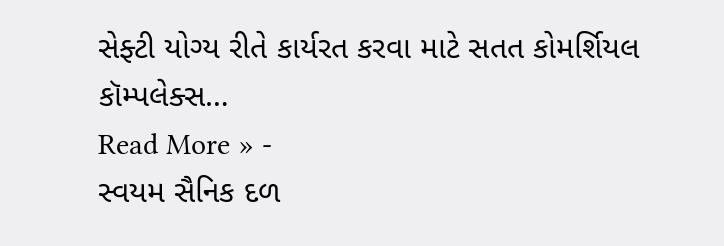સેફ્ટી યોગ્ય રીતે કાર્યરત કરવા માટે સતત કોમર્શિયલ કૉમ્પલેક્સ…
Read More » -
સ્વયમ સૈનિક દળ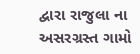દ્વારા રાજુલા ના અસરગ્રસ્ત ગામો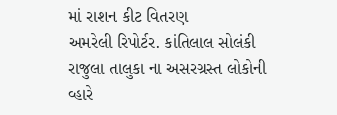માં રાશન કીટ વિતરણ
અમરેલી રિપોર્ટર. કાંતિલાલ સોલંકી રાજુલા તાલુકા ના અસરગ્રસ્ત લોકોની વ્હારે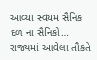આવ્યા સ્વયમ સૈનિક દળ ના સૈનિકો… રાજ્યમાં આવેલા તૌકતે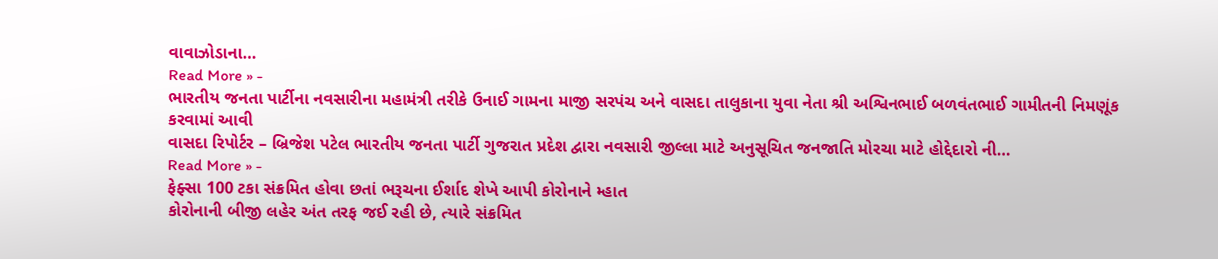વાવાઝોડાના…
Read More » -
ભારતીય જનતા પાર્ટીના નવસારીના મહામંત્રી તરીકે ઉનાઈ ગામના માજી સરપંચ અને વાસદા તાલુકાના યુવા નેતા શ્રી અશ્વિનભાઈ બળવંતભાઈ ગામીતની નિમણૂંક કરવામાં આવી
વાસદા રિપોર્ટર – બ્રિજેશ પટેલ ભારતીય જનતા પાર્ટી ગુજરાત પ્રદેશ દ્વારા નવસારી જીલ્લા માટે અનુસૂચિત જનજાતિ મોરચા માટે હોદ્દેદારો ની…
Read More » -
ફેફ્સા 100 ટકા સંક્રમિત હોવા છતાં ભરૂચના ઈર્શાદ શેખે આપી કોરોનાને મ્હાત
કોરોનાની બીજી લહેર અંત તરફ જઈ રહી છે, ત્યારે સંક્રમિત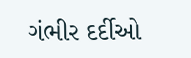ગંભીર દર્દીઓ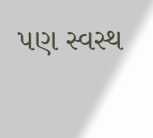પણ સ્વસ્થ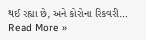થઈ રહ્યા છે, અને કોરોના રિકવરી…
Read More »